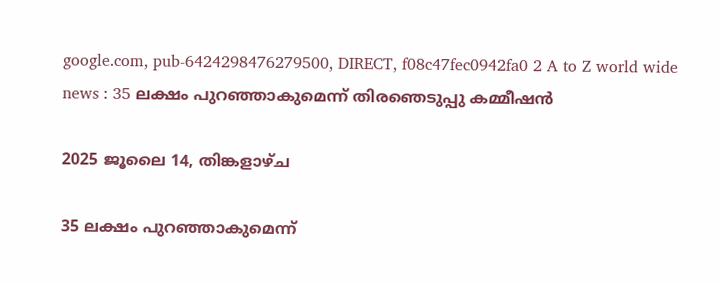google.com, pub-6424298476279500, DIRECT, f08c47fec0942fa0 2 A to Z world wide news : 35 ലക്ഷം പുറഞ്ഞാകുമെന്ന് തിരഞെടുപ്പു കമ്മീഷൻ

2025 ജൂലൈ 14, തിങ്കളാഴ്‌ച

35 ലക്ഷം പുറഞ്ഞാകുമെന്ന്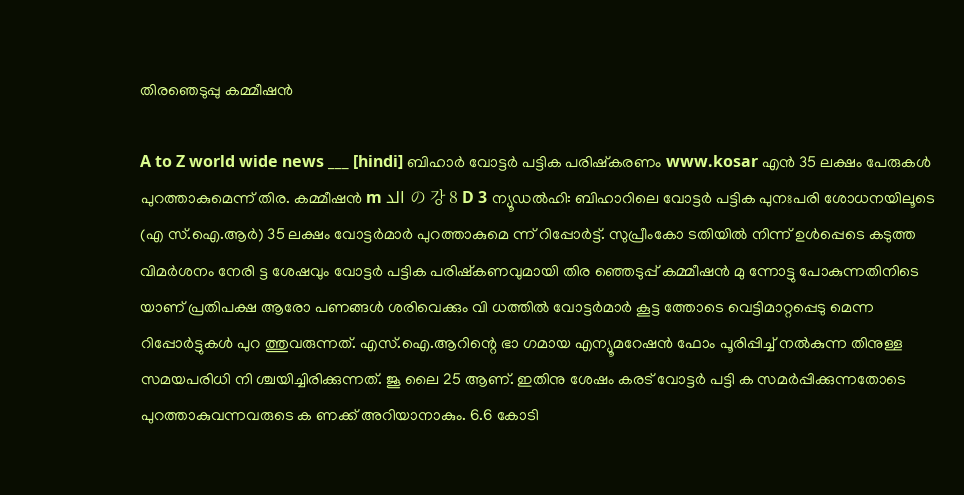തിരഞെടുപ്പു കമ്മീഷൻ

A to Z world wide news ___ [hindi] ബിഹാർ വോട്ടർ പട്ടിക പരിഷ്കരണം www.kosar എൻ 35 ലക്ഷം പേരുകൾ പുറത്താകുമെന്ന് തിര. കമ്മീഷൻ m الد の 강 8 D 3 ന്യൂഡൽഹി: ബിഹാറിലെ വോട്ടർ പട്ടിക പുനഃപരി ശോധനയിലൂടെ (എ സ്.ഐ.ആർ) 35 ലക്ഷം വോട്ടർമാർ പുറത്താകുമെ ന്ന് റിപ്പോർട്ട്. സുപ്രീംകോ ടതിയിൽ നിന്ന് ഉൾപ്പെടെ കടുത്ത വിമർശനം നേരി ട്ട ശേഷവും വോട്ടർ പട്ടിക പരിഷ്കണവുമായി തിര ഞ്ഞെടുപ്പ് കമ്മീഷൻ മു ന്നോട്ടു പോകുന്നതിനിടെ യാണ് പ്രതിപക്ഷ ആരോ പണങ്ങൾ ശരിവെക്കും വി ധത്തിൽ വോട്ടർമാർ കൂട്ട ത്തോടെ വെട്ടിമാറ്റപ്പെടു മെന്ന റിപ്പോർട്ടുകൾ പുറ ത്തുവരുന്നത്. എസ്.ഐ.ആറിന്റെ ഭാ ഗമായ എന്യൂമറേഷൻ ഫോം പൂരിപ്പിച്ച് നൽകുന്ന തിനുള്ള സമയപരിധി നി ശ്ചയിച്ചിരിക്കുന്നത്. ജൂ ലൈ 25 ആണ്. ഇതിനു ശേഷം കരട് വോട്ടർ പട്ടി ക സമർപ്പിക്കുന്നതോടെ പുറത്താകുവന്നവരുടെ ക ണക്ക് അറിയാനാകും. 6.6 കോടി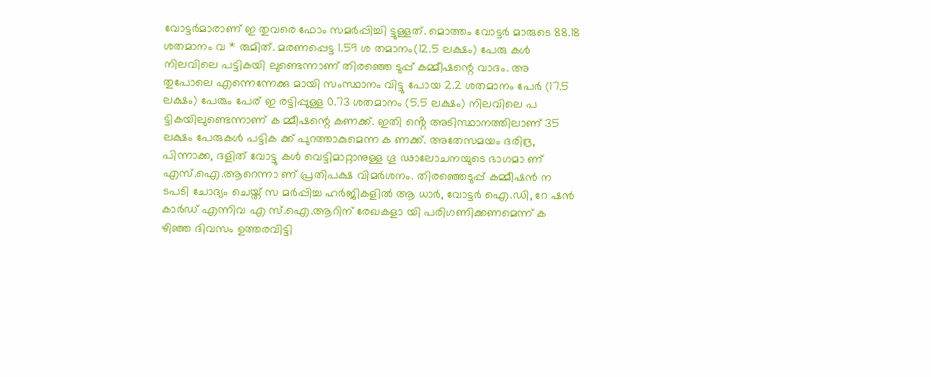വോട്ടർമാരാണ് ഇ തുവരെ ഫോം സമർപ്പിച്ചി ട്ടുള്ളത്. മൊത്തം വോട്ടർ മാരുടെ 88.18 ശതമാനം വ * രുമിത്. മരണപ്പെട്ട 1.59 ശ തമാനം(12.5 ലക്ഷം) പേരു കൾ നിലവിലെ പട്ടികയി ലുണ്ടെന്നാണ് തിരഞ്ഞെ ടുപ്പ് കമ്മീഷന്റെ വാദം. അ തുപോലെ എന്നെന്നേക്കു മായി സംസ്ഥാനം വിട്ടു പോയ 2.2 ശതമാനം പേർ (17.5 ലക്ഷം) പേരും പേര് ഇ രട്ടിപ്പുള്ള 0.73 ശതമാനം (5.5 ലക്ഷം) നിലവിലെ പ ട്ടികയിലുണ്ടെന്നാണ് ക മ്മീഷന്റെ കണക്ക്. ഇതി ൻ്റെ അടിസ്ഥാനത്തിലാണ് 35 ലക്ഷം പേരുകൾ പട്ടിക ക്ക് പുറത്താകുമെന്ന ക ണക്ക്. അതേസമയം ദരിദ്ര, പിന്നാക്ക, ദളിത് വോട്ടു കൾ വെട്ടിമാറ്റാനുള്ള ഗൂ ഢാലോചനയുടെ ഭാഗമാ ണ് എസ്.ഐ.ആറെന്നാ ണ് പ്രതിപക്ഷ വിമർശനം. തിരഞ്ഞെടുപ്പ് കമ്മീഷൻ ന ടപടി ചോദ്യം ചെയ്ത് സ മർപ്പിച്ച ഹർജികളിൽ ആ ധാർ, വോട്ടർ ഐ.ഡി, റേ ഷൻ കാർഡ് എന്നിവ എ സ്.ഐ.ആറിന് രേഖകളാ യി പരിഗണിക്കണമെന്ന് ക ഴിഞ്ഞ ദിവസം ഉത്തരവിട്ടി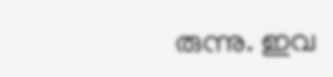രുന്നു. ഇവ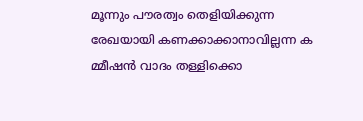മൂന്നും പൗരത്വം തെളിയിക്കുന്ന രേഖയായി കണക്കാക്കാനാവില്ലന്ന ക മ്മീഷൻ വാദം തള്ളിക്കൊ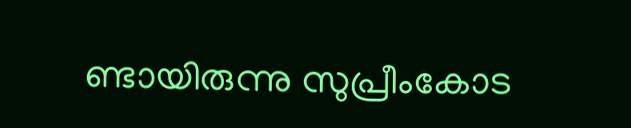ണ്ടായിരുന്നു സുപ്രീംകോട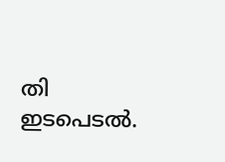തി ഇടപെടൽ.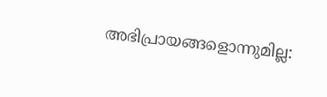അഭിപ്രായങ്ങളൊന്നുമില്ല: